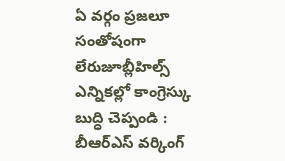ఏ వర్గం ప్రజలూ సంతోషంగా లేరుజూబ్లీహిల్స్ ఎన్నికల్లో కాంగ్రెస్కు బుద్ధి చెప్పండి : బీఆర్ఎస్ వర్కింగ్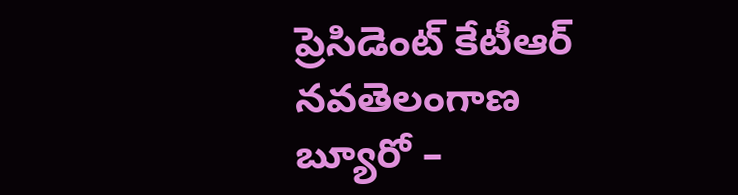ప్రెసిడెంట్ కేటీఆర్ నవతెలంగాణ బ్యూరో –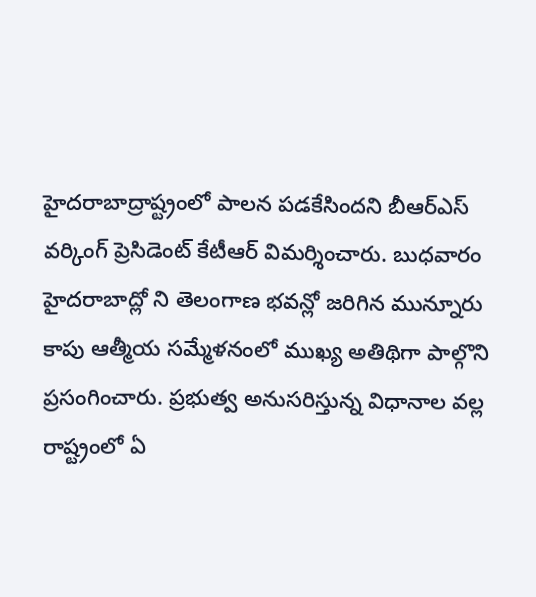హైదరాబాద్రాష్ట్రంలో పాలన పడకేసిందని బీఆర్ఎస్ వర్కింగ్ ప్రెసిడెంట్ కేటీఆర్ విమర్శించారు. బుధవారం హైదరాబాద్లో ని తెలంగాణ భవన్లో జరిగిన మున్నూరు కాపు ఆత్మీయ సమ్మేళనంలో ముఖ్య అతిథిగా పాల్గొని ప్రసంగించారు. ప్రభుత్వ అనుసరిస్తున్న విధానాల వల్ల రాష్ట్రంలో ఏ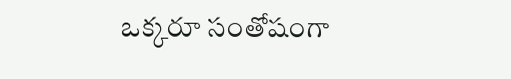ఒక్కరూ సంతోషంగా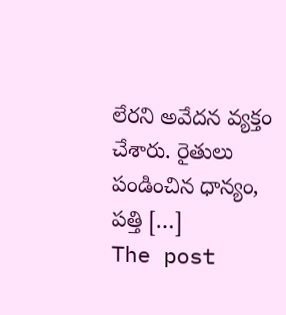లేరని అవేదన వ్యక్తం చేశారు. రైతులు పండించిన ధాన్యం, పత్తి […]
The post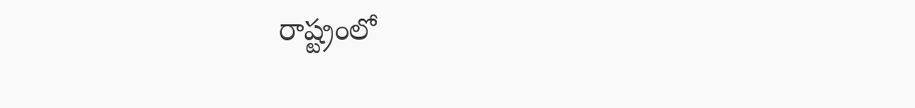రాష్ట్రంలో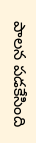పాలన పడకేసింది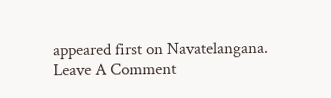appeared first on Navatelangana.
Leave A Comment